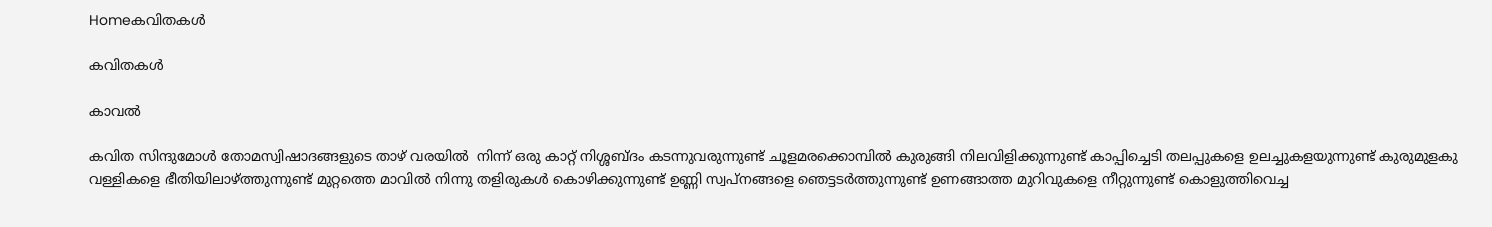Homeകവിതകൾ

കവിതകൾ

കാവൽ

കവിത സിന്ദുമോൾ തോമസ്വിഷാദങ്ങളുടെ താഴ് വരയിൽ  നിന്ന് ഒരു കാറ്റ് നിശ്ശബ്ദം കടന്നുവരുന്നുണ്ട് ചൂളമരക്കൊമ്പിൽ കുരുങ്ങി നിലവിളിക്കുന്നുണ്ട് കാപ്പിച്ചെടി തലപ്പുകളെ ഉലച്ചുകളയുന്നുണ്ട് കുരുമുളകു വള്ളികളെ ഭീതിയിലാഴ്ത്തുന്നുണ്ട് മുറ്റത്തെ മാവിൽ നിന്നു തളിരുകൾ കൊഴിക്കുന്നുണ്ട് ഉണ്ണി സ്വപ്നങ്ങളെ ഞെട്ടടർത്തുന്നുണ്ട് ഉണങ്ങാത്ത മുറിവുകളെ നീറ്റുന്നുണ്ട് കൊളുത്തിവെച്ച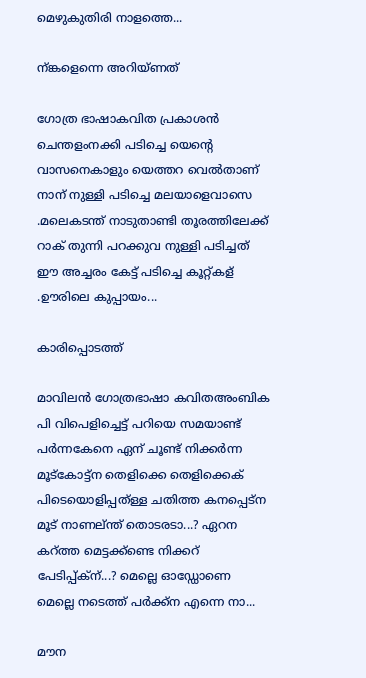മെഴുകുതിരി നാളത്തെ...

ന്ങ്കളെന്നെ അറിയ്ണത്

ഗോത്ര ഭാഷാകവിത പ്രകാശൻ ചെന്തളംനക്കി പടിച്ചെ യെന്റെ വാസനെകാളും യെത്തറ വെൽതാണ് നാന് നുള്ളി പടിച്ചെ മലയാളെവാസെ .മലെകടന്ത് നാടുതാണ്ടി തൂരത്തിലേക്ക് റാക് തുന്നി പറക്കുവ നുള്ളി പടിച്ചത് ഈ അച്ചരം കേട്ട് പടിച്ചെ കൂറ്റ്കള് .ഊരിലെ കുപ്പായം...

കാരിപ്പൊടത്ത്

മാവിലൻ ഗോത്രഭാഷാ കവിതഅംബിക പി വിപെളിച്ചെട്ട് പറിയെ സമയാണ്ട് പർന്നകേനെ ഏന് ചൂണ്ട് നിക്കർന്ന മൂട്കോട്ട്ന തെളിക്കെ തെളിക്കെക് പിടെയൊളിപ്പത്ള്ള ചതിത്ത കനപ്പെട്ന മൂട് നാണല്ന്ത് തൊടരടാ...? ഏറന കറ്ത്ത മെട്ടക്ക്ണ്ടെ നിക്കറ് പേടിപ്പ്ക്ന്...? മെല്ലെ ഓഡ്ഡോണെ മെല്ലെ നടെത്ത്‌ പർക്ക്ന എന്നെ നാ...

മൗന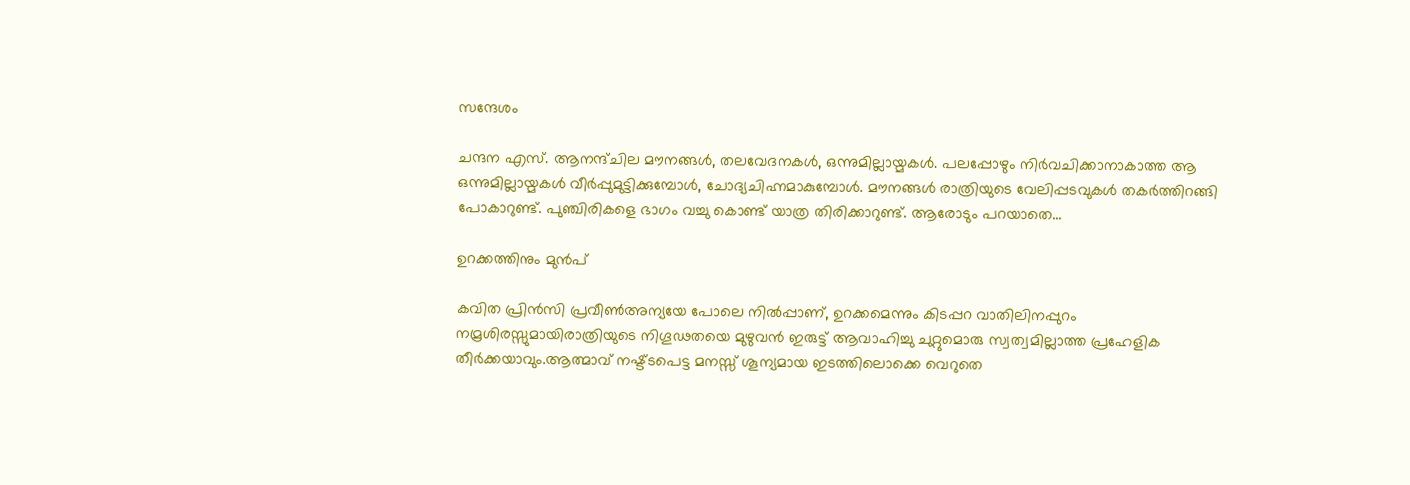സന്ദേശം

ചന്ദന എസ്. ആനന്ദ്ചില മൗനങ്ങള്‍, തലവേദനകള്‍, ഒന്നുമില്ലായ്മകള്‍. പലപ്പോഴും നിര്‍വചിക്കാനാകാത്ത ആ ഒന്നുമില്ലായ്മകള്‍ വീര്‍പ്പുമുട്ടിക്കുമ്പോള്‍, ചോദ്യചിഹ്നമാകുമ്പോള്‍. മൗനങ്ങള്‍ രാത്രിയുടെ വേലിപ്പടവുകള്‍ തകര്‍ത്തിറങ്ങി പോകാറുണ്ട്. പുഞ്ചിരികളെ ഭാഗം വച്ചു കൊണ്ട് യാത്ര തിരിക്കാറുണ്ട്. ആരോടും പറയാതെ...

ഉറക്കത്തിനും മുൻപ്

കവിത പ്രിൻസി പ്രവീൺഅന്യയേ പോലെ നിൽപ്പാണ്, ഉറക്കമെന്നും കിടപ്പറ വാതിലിനപ്പുറം നമ്രശിരസ്സുമായിരാത്രിയുടെ നിഗൂഢതയെ മുഴുവൻ ഇരുട്ട് ആവാഹിച്ചു ചുറ്റുമൊരു സ്വത്വമില്ലാത്ത പ്രഹേളിക തീർക്കയാവും.ആത്മാവ് നഷ്ട്ടപെട്ട മനസ്സ് ശൂന്യമായ ഇടത്തിലൊക്കെ വെറുതെ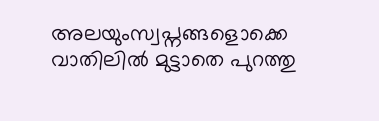അലയുംസ്വപ്നങ്ങളൊക്കെ വാതിലിൽ മുട്ടാതെ പുറത്തു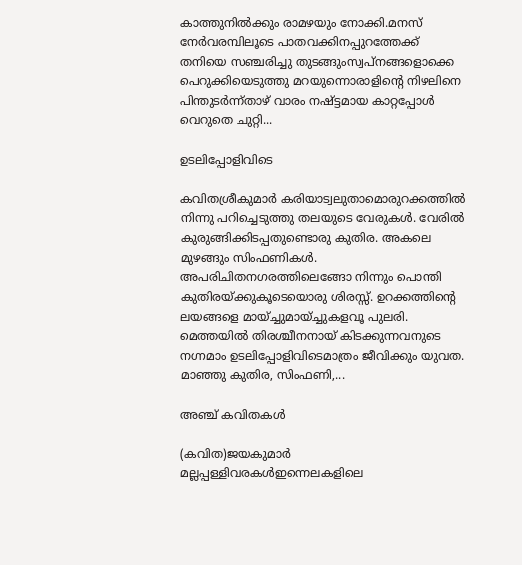കാത്തുനിൽക്കും രാമഴയും നോക്കി.മനസ്‌ നേർവരമ്പിലൂടെ പാതവക്കിനപ്പുറത്തേക്ക് തനിയെ സഞ്ചരിച്ചു തുടങ്ങുംസ്വപ്നങ്ങളൊക്കെ പെറുക്കിയെടുത്തു മറയുന്നൊരാളിന്റെ നിഴലിനെ പിന്തുടർന്ന്താഴ് വാരം നഷ്ട്ടമായ കാറ്റപ്പോൾ വെറുതെ ചുറ്റി...

ഉടലിപ്പോളിവിടെ

കവിതശ്രീകുമാർ കരിയാട്വലുതാമൊരുറക്കത്തിൽ നിന്നു പറിച്ചെടുത്തു തലയുടെ വേരുകൾ. വേരിൽ കുരുങ്ങിക്കിടപ്പതുണ്ടൊരു കുതിര. അകലെ മുഴങ്ങും സിംഫണികൾ. അപരിചിതനഗരത്തിലെങ്ങോ നിന്നും പൊന്തി കുതിരയ്ക്കുകൂടെയൊരു ശിരസ്സ്. ഉറക്കത്തിന്റെ ലയങ്ങളെ മായ്ച്ചുമായ്ച്ചുകളവൂ പുലരി. മെത്തയിൽ തിരശ്ചീനനായ് കിടക്കുന്നവനുടെ നഗ്നമാം ഉടലിപ്പോളിവിടെമാത്രം ജീവിക്കും യുവത. മാഞ്ഞു കുതിര, സിംഫണി,...

അഞ്ച് കവിതകൾ

(കവിത)ജയകുമാര്‍ മല്ലപ്പള്ളിവരകള്‍ഇന്നെലകളിലെ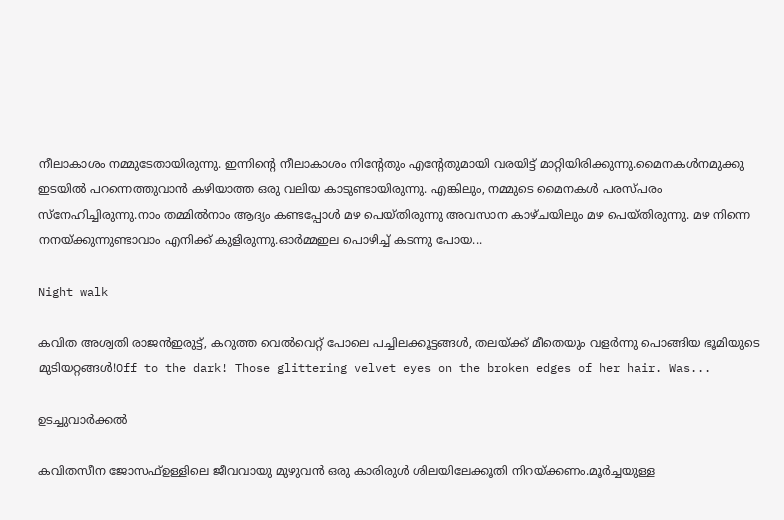നീലാകാശം നമ്മുടേതായിരുന്നു. ഇന്നിന്റെ നീലാകാശം നിന്റേതും എന്റേതുമായി വരയിട്ട് മാറ്റിയിരിക്കുന്നു.മൈനകള്‍നമുക്കു ഇടയില്‍ പറന്നെത്തുവാന്‍ കഴിയാത്ത ഒരു വലിയ കാടുണ്ടായിരുന്നു. എങ്കിലും, നമ്മുടെ മൈനകള്‍ പരസ്പരം സ്‌നേഹിച്ചിരുന്നു.നാം തമ്മില്‍നാം ആദ്യം കണ്ടപ്പോള്‍ മഴ പെയ്തിരുന്നു അവസാന കാഴ്ചയിലും മഴ പെയ്തിരുന്നു. മഴ നിന്നെ നനയ്ക്കുന്നുണ്ടാവാം എനിക്ക് കുളിരുന്നു.ഓര്‍മ്മഇല പൊഴിച്ച് കടന്നു പോയ...

Night walk

കവിത അശ്വതി രാജൻഇരുട്ട്, കറുത്ത വെൽവെറ്റ് പോലെ പച്ചിലക്കൂട്ടങ്ങൾ, തലയ്ക്ക്‌ മീതെയും വളർന്നു പൊങ്ങിയ ഭൂമിയുടെ മുടിയറ്റങ്ങൾ!Off to the dark! Those glittering velvet eyes on the broken edges of her hair. Was...

ഉടച്ചുവാർക്കൽ

കവിതസീന ജോസഫ്ഉള്ളിലെ ജീവവായു മുഴുവൻ ഒരു കാരിരുൾ ശിലയിലേക്കൂതി നിറയ്ക്കണം.മൂർച്ചയുള്ള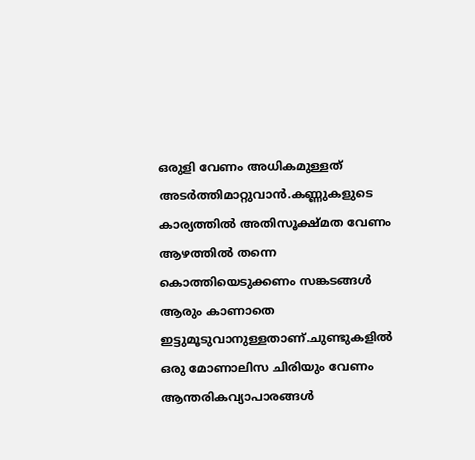ഒരുളി വേണം അധികമുള്ളത്‌ അടർത്തിമാറ്റുവാൻ.കണ്ണുകളുടെ കാര്യത്തിൽ അതിസൂക്ഷ്മത വേണം ആഴത്തിൽ തന്നെ കൊത്തിയെടുക്കണം സങ്കടങ്ങൾ ആരും കാണാതെ ഇട്ടുമൂടുവാനുള്ളതാണ്‌.ചുണ്ടുകളിൽ ഒരു മോണാലിസ ചിരിയും വേണം ആന്തരികവ്യാപാരങ്ങൾ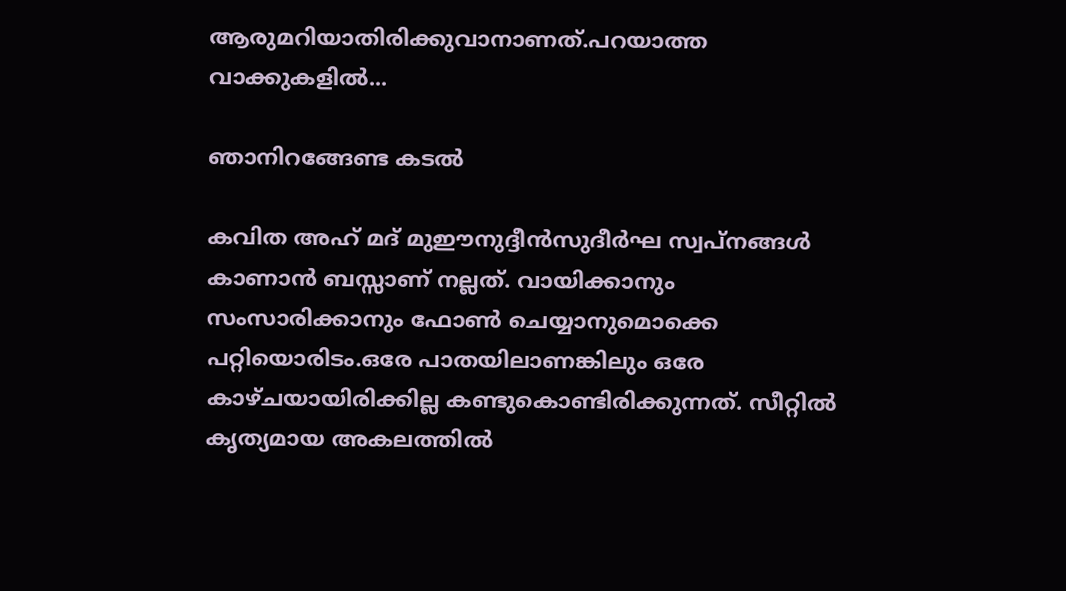ആരുമറിയാതിരിക്കുവാനാണത്‌.പറയാത്ത വാക്കുകളിൽ...

ഞാനിറങ്ങേണ്ട കടൽ

കവിത അഹ് മദ് മുഈനുദ്ദീൻസുദീർഘ സ്വപ്നങ്ങൾ കാണാൻ ബസ്സാണ് നല്ലത്. വായിക്കാനും സംസാരിക്കാനും ഫോൺ ചെയ്യാനുമൊക്കെ പറ്റിയൊരിടം.ഒരേ പാതയിലാണങ്കിലും ഒരേ കാഴ്ചയായിരിക്കില്ല കണ്ടുകൊണ്ടിരിക്കുന്നത്. സീറ്റിൽ കൃത്യമായ അകലത്തിൽ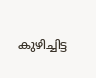കുഴിച്ചിട്ട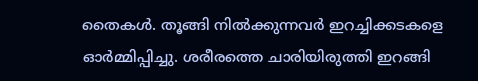തൈകൾ. തൂങ്ങി നിൽക്കുന്നവർ ഇറച്ചിക്കടകളെ ഓർമ്മിപ്പിച്ചു. ശരീരത്തെ ചാരിയിരുത്തി ഇറങ്ങി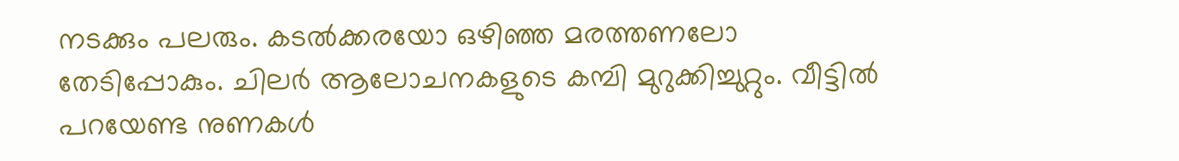നടക്കും പലരും. കടൽക്കരയോ ഒഴിഞ്ഞ മരത്തണലോ തേടിപ്പോകും. ചിലർ ആലോചനകളുടെ കമ്പി മുറുക്കിച്ചുറ്റും. വീട്ടിൽ പറയേണ്ട നുണകൾ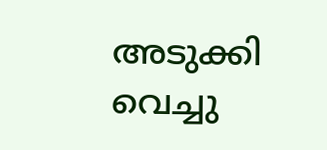അടുക്കി വെച്ചു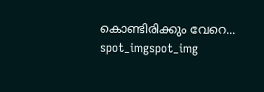കൊണ്ടിരിക്കും വേറെ...
spot_imgspot_img